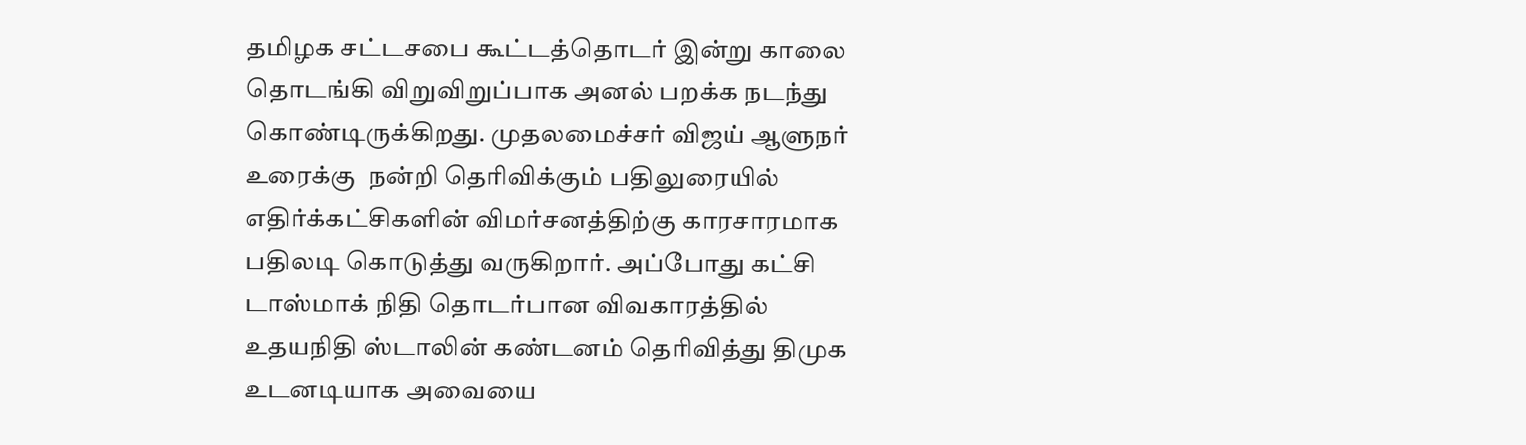தமிழக சட்டசபை கூட்டத்தொடர் இன்று காலை தொடங்கி விறுவிறுப்பாக அனல் பறக்க நடந்து கொண்டிருக்கிறது. முதலமைச்சர் விஜய் ஆளுநர் உரைக்கு  நன்றி தெரிவிக்கும் பதிலுரையில் எதிர்க்கட்சிகளின் விமர்சனத்திற்கு காரசாரமாக பதிலடி கொடுத்து வருகிறார். அப்போது கட்சி டாஸ்மாக் நிதி தொடர்பான விவகாரத்தில் உதயநிதி ஸ்டாலின் கண்டனம் தெரிவித்து திமுக உடனடியாக அவையை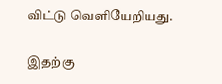விட்டு வெளியேறியது.

இதற்கு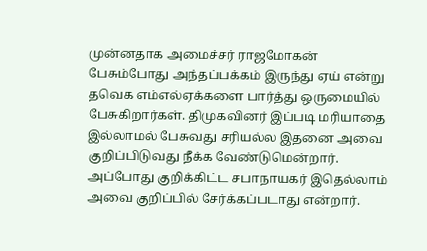முன்னதாக அமைச்சர் ராஜமோகன் பேசும்போது அந்தப்பக்கம் இருந்து ஏய் என்று தவெக எம்எல்ஏக்களை பார்த்து ஒருமையில் பேசுகிறார்கள். திமுகவினர் இப்படி மரியாதை இல்லாமல் பேசுவது சரியல்ல இதனை அவை குறிப்பிடுவது நீக்க வேண்டுமென்றார். அப்போது குறிக்கிட்ட சபாநாயகர் இதெல்லாம் அவை குறிப்பில் சேர்க்கப்படாது என்றார்.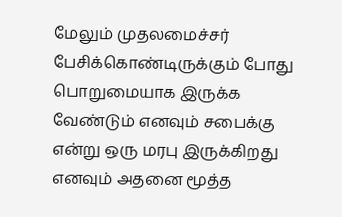மேலும் முதலமைச்சர் பேசிக்கொண்டிருக்கும் போது பொறுமையாக இருக்க வேண்டும் எனவும் சபைக்கு என்று ஒரு மரபு இருக்கிறது எனவும் அதனை மூத்த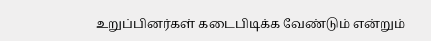உறுப்பினர்கள் கடைபிடிக்க வேண்டும் என்றும்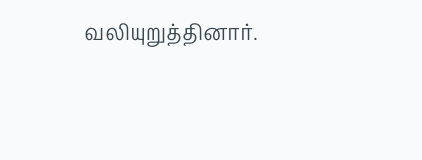வலியுறுத்தினார்.